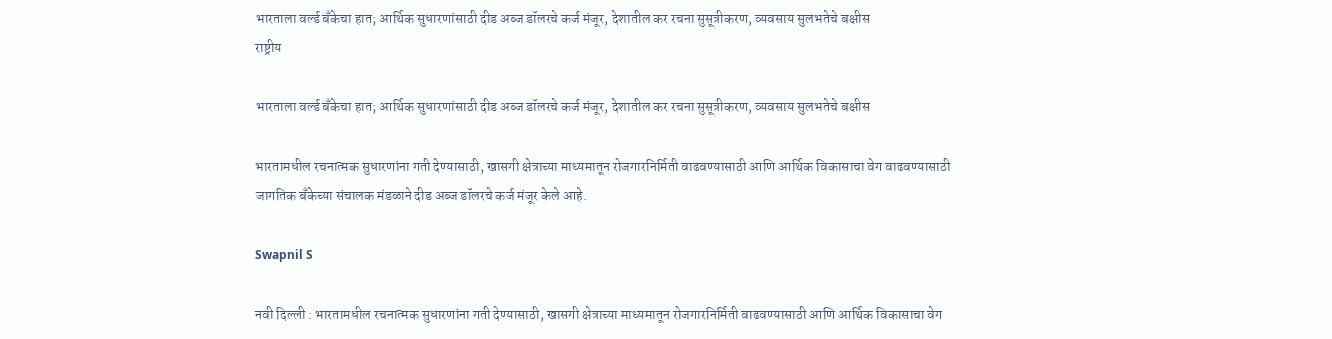भारताला वर्ल्ड बँकेचा हात; आर्थिक सुधारणांसाठी दीड अब्ज डॉलरचे कर्ज मंजूर, देशातील कर रचना सुसूत्रीकरण, व्यवसाय सुलभतेचे बक्षीस
राष्ट्रीय

भारताला वर्ल्ड बँकेचा हात; आर्थिक सुधारणांसाठी दीड अब्ज डॉलरचे कर्ज मंजूर, देशातील कर रचना सुसूत्रीकरण, व्यवसाय सुलभतेचे बक्षीस

भारतामधील रचनात्मक सुधारणांना गती देण्यासाठी, खासगी क्षेत्राच्या माध्यमातून रोजगारनिर्मिती वाढवण्यासाठी आणि आर्थिक विकासाचा वेग वाढवण्यासाठी जागतिक बँकेच्या संचालक मंडळाने दीड अब्ज डॉलरचे कर्ज मंजूर केले आहे.

Swapnil S

नवी दिल्ली : भारतामधील रचनात्मक सुधारणांना गती देण्यासाठी, खासगी क्षेत्राच्या माध्यमातून रोजगारनिर्मिती वाढवण्यासाठी आणि आर्थिक विकासाचा वेग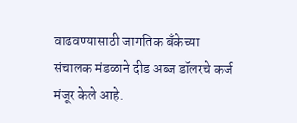वाढवण्यासाठी जागतिक बँकेच्या संचालक मंडळाने दीड अब्ज डॉलरचे कर्ज मंजूर केले आहे.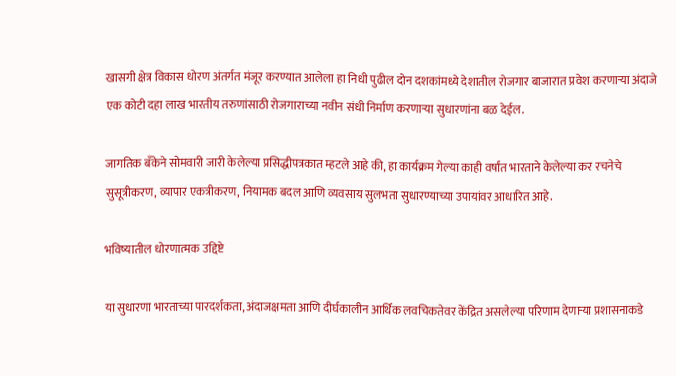खासगी क्षेत्र विकास धोरण अंतर्गत मंजूर करण्यात आलेला हा निधी पुढील दोन दशकांमध्ये देशातील रोजगार बाजारात प्रवेश करणाऱ्या अंदाजे एक कोटी दहा लाख भारतीय तरुणांसाठी रोजगाराच्या नवीन संधी निर्माण करणाऱ्या सुधारणांना बळ देईल.

जागतिक बँकेने सोमवारी जारी केलेल्या प्रसिद्धीपत्रकात म्हटले आहे की, हा कार्यक्रम गेल्या काही वर्षांत भारताने केलेल्या कर रचनेचे सुसूत्रीकरण, व्यापार एकत्रीकरण, नियामक बदल आणि व्यवसाय सुलभता सुधारण्याच्या उपायांवर आधारित आहे.

भविष्यातील धोरणात्मक उद्दिष्टे

या सुधारणा भारताच्या पारदर्शकता, अंदाजक्षमता आणि दीर्घकालीन आर्थिक लवचिकतेवर केंद्रित असलेल्या परिणाम देणाऱ्या प्रशासनाकडे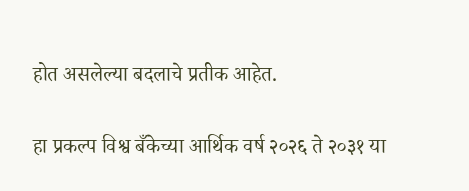होत असलेल्या बदलाचे प्रतीक आहेत.

हा प्रकल्प विश्व बँकेच्या आर्थिक वर्ष २०२६ ते २०३१ या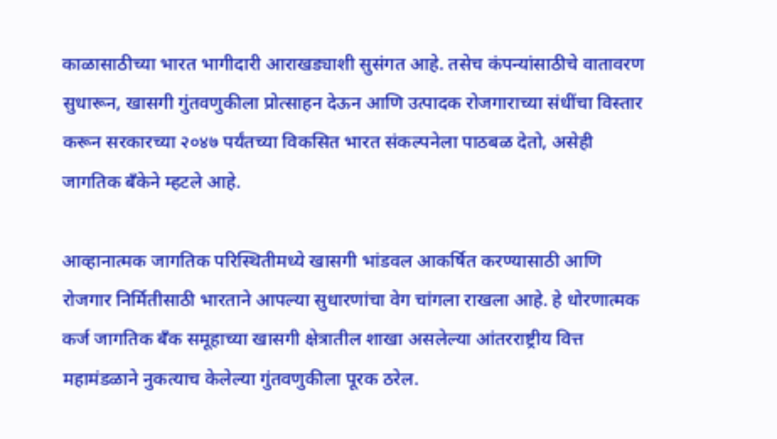काळासाठीच्या भारत भागीदारी आराखड्याशी सुसंगत आहे. तसेच कंपन्यांसाठीचे वातावरण सुधारून, खासगी गुंतवणुकीला प्रोत्साहन देऊन आणि उत्पादक रोजगाराच्या संधींचा विस्तार करून सरकारच्या २०४७ पर्यंतच्या विकसित भारत संकल्पनेला पाठबळ देतो, असेही जागतिक बँकेने म्हटले आहे.

आव्हानात्मक जागतिक परिस्थितीमध्ये खासगी भांडवल आकर्षित करण्यासाठी आणि रोजगार निर्मितीसाठी भारताने आपल्या सुधारणांचा वेग चांगला राखला आहे. हे धोरणात्मक कर्ज जागतिक बँक समूहाच्या खासगी क्षेत्रातील शाखा असलेल्या आंतरराष्ट्रीय वित्त महामंडळाने नुकत्याच केलेल्या गुंतवणुकीला पूरक ठरेल.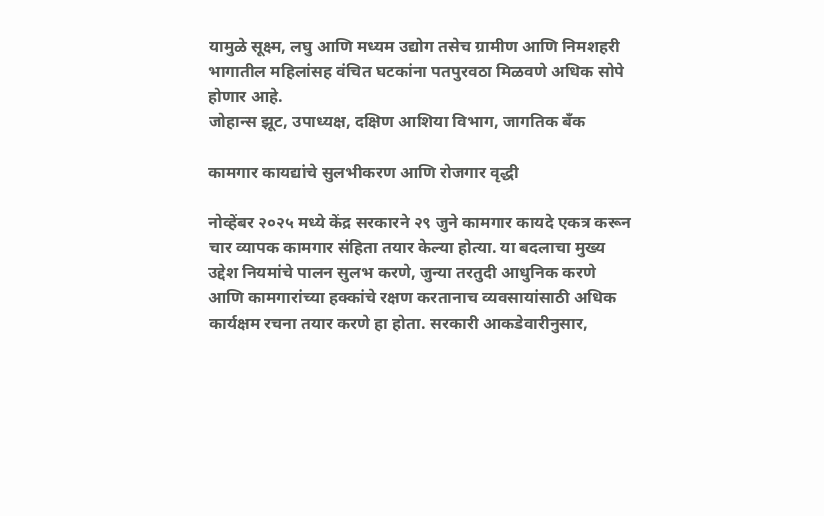यामुळे सूक्ष्म, लघु आणि मध्यम उद्योग तसेच ग्रामीण आणि निमशहरी भागातील महिलांसह वंचित घटकांना पतपुरवठा मिळवणे अधिक सोपे होणार आहे.
जोहान्स झूट, उपाध्यक्ष, दक्षिण आशिया विभाग, जागतिक बँक

कामगार कायद्यांचे सुलभीकरण आणि रोजगार वृद्धी

नोव्हेंबर २०२५ मध्ये केंद्र सरकारने २९ जुने कामगार कायदे एकत्र करून चार व्यापक कामगार संहिता तयार केल्या होत्या. या बदलाचा मुख्य उद्देश नियमांचे पालन सुलभ करणे, जुन्या तरतुदी आधुनिक करणे आणि कामगारांच्या हक्कांचे रक्षण करतानाच व्यवसायांसाठी अधिक कार्यक्षम रचना तयार करणे हा होता. सरकारी आकडेवारीनुसार,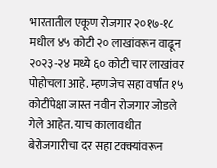भारतातील एकूण रोजगार २०१७-१८ मधील ४५ कोटी २० लाखांवरून वाढून २०२३-२४ मध्ये ६० कोटी चार लाखांवर पोहोचला आहे. म्हणजेच सहा वर्षांत १५ कोटींपेक्षा जास्त नवीन रोजगार जोडले गेले आहेत. याच कालावधीत बेरोजगारीचा दर सहा टक्क्यांवरून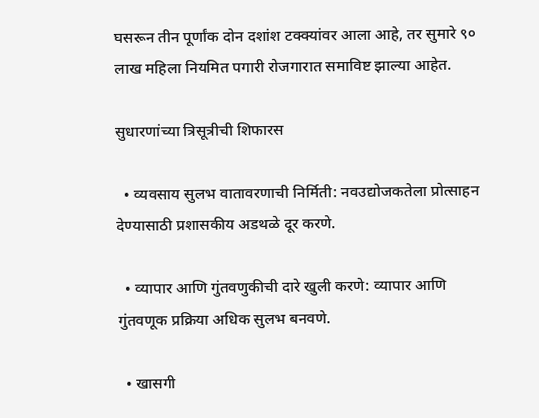घसरून तीन पूर्णांक दोन दशांश टक्क्यांवर आला आहे, तर सुमारे ९० लाख महिला नियमित पगारी रोजगारात समाविष्ट झाल्या आहेत.

सुधारणांच्या त्रिसूत्रीची शिफारस

  • व्यवसाय सुलभ वातावरणाची निर्मिती: नवउद्योजकतेला प्रोत्साहन देण्यासाठी प्रशासकीय अडथळे दूर करणे.

  • व्यापार आणि गुंतवणुकीची दारे खुली करणे: व्यापार आणि गुंतवणूक प्रक्रिया अधिक सुलभ बनवणे.

  • खासगी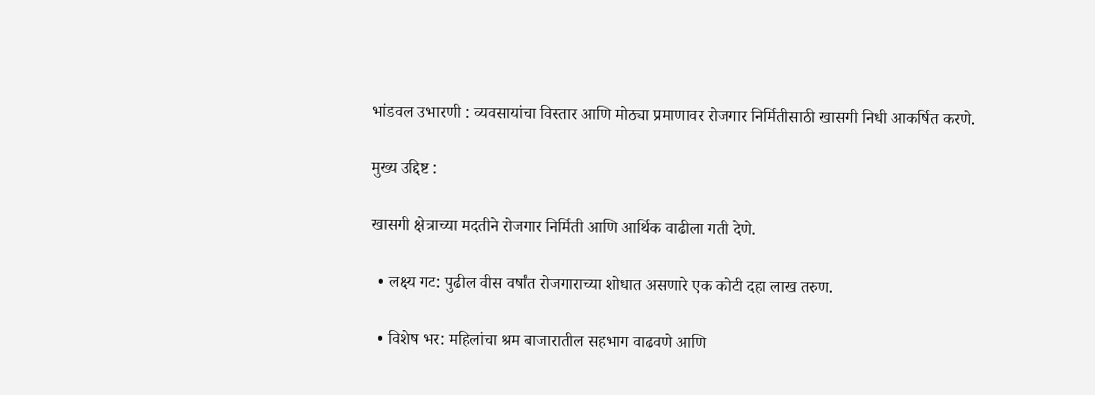भांडवल उभारणी : व्यवसायांचा विस्तार आणि मोठ्या प्रमाणावर रोजगार निर्मितीसाठी खासगी निधी आकर्षित करणे.

मुख्य उद्दिष्ट :

खासगी क्षेत्राच्या मदतीने रोजगार निर्मिती आणि आर्थिक वाढीला गती देणे.

  • लक्ष्य गट: पुढील वीस वर्षांत रोजगाराच्या शोधात असणारे एक कोटी दहा लाख तरुण.

  • विशेष भर: महिलांचा श्रम बाजारातील सहभाग वाढवणे आणि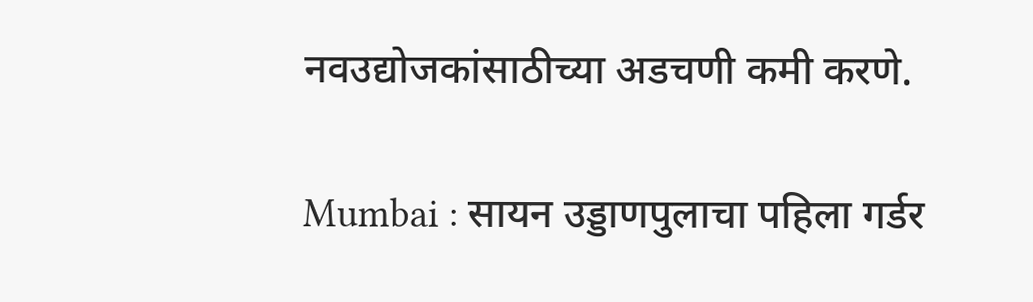नवउद्योजकांसाठीच्या अडचणी कमी करणे.

Mumbai : सायन उड्डाणपुलाचा पहिला गर्डर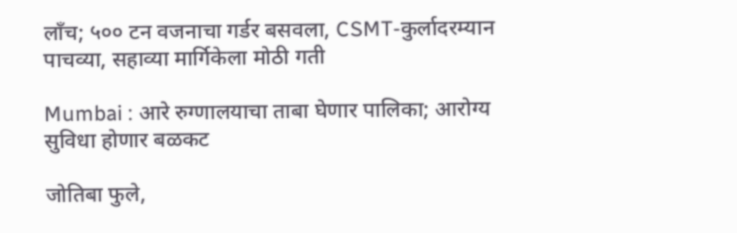लाँच; ५०० टन वजनाचा गर्डर बसवला, CSMT-कुर्लादरम्यान पाचव्या, सहाव्या मार्गिकेला मोठी गती

Mumbai : आरे रुग्णालयाचा ताबा घेणार पालिका; आरोग्य सुविधा होणार बळकट

जोतिबा फुले,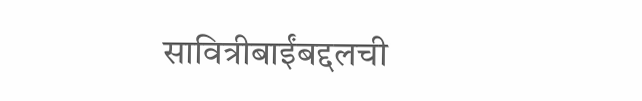सावित्रीबाईंबद्दलची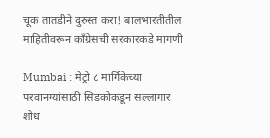चूक तातडीने दुरुस्त करा! बालभारतीतील माहितीवरून काँग्रेसची सरकारकडे मागणी

Mumbai : मेट्रो ८ मार्गिकेच्या परवानग्यांसाठी सिडकोकडून सल्लागार शोध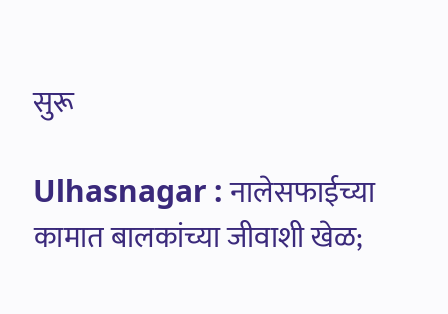सुरू

Ulhasnagar : नालेसफाईच्या कामात बालकांच्या जीवाशी खेळ;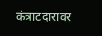कंत्राटदारावर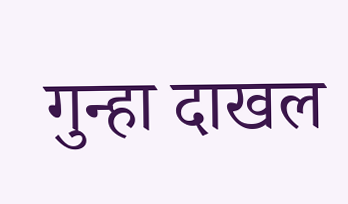गुन्हा दाखल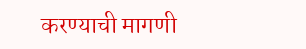करण्याची मागणी